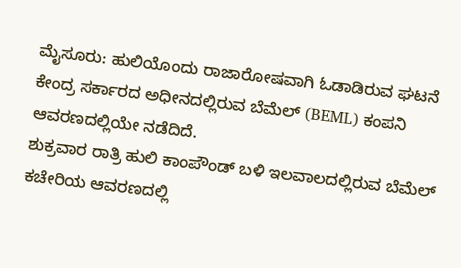ಮೈಸೂರು: ಹುಲಿಯೊಂದು ರಾಜಾರೋಷವಾಗಿ ಓಡಾಡಿರುವ ಘಟನೆ ಕೇಂದ್ರ ಸರ್ಕಾರದ ಅಧೀನದಲ್ಲಿರುವ ಬೆಮೆಲ್ (BEML) ಕಂಪನಿ ಆವರಣದಲ್ಲಿಯೇ ನಡೆದಿದೆ.
ಶುಕ್ರವಾರ ರಾತ್ರಿ ಹುಲಿ ಕಾಂಪೌಂಡ್ ಬಳಿ ಇಲವಾಲದಲ್ಲಿರುವ ಬೆಮೆಲ್ ಕಚೇರಿಯ ಆವರಣದಲ್ಲಿ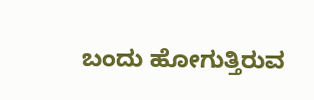ಬಂದು ಹೋಗುತ್ತಿರುವ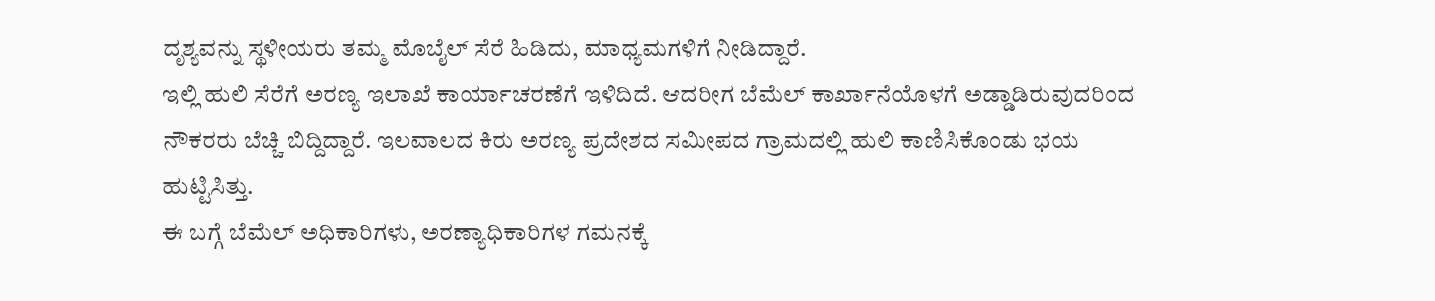ದೃಶ್ಯವನ್ನು ಸ್ಥಳೀಯರು ತಮ್ಮ ಮೊಬೈಲ್ ಸೆರೆ ಹಿಡಿದು, ಮಾಧ್ಯಮಗಳಿಗೆ ನೀಡಿದ್ದಾರೆ.
ಇಲ್ಲಿ ಹುಲಿ ಸೆರೆಗೆ ಅರಣ್ಯ ಇಲಾಖೆ ಕಾರ್ಯಾಚರಣೆಗೆ ಇಳಿದಿದೆ. ಆದರೀಗ ಬೆಮೆಲ್ ಕಾರ್ಖಾನೆಯೊಳಗೆ ಅಡ್ಡಾಡಿರುವುದರಿಂದ ನೌಕರರು ಬೆಚ್ಚಿ ಬಿದ್ದಿದ್ದಾರೆ. ಇಲವಾಲದ ಕಿರು ಅರಣ್ಯ ಪ್ರದೇಶದ ಸಮೀಪದ ಗ್ರಾಮದಲ್ಲಿ ಹುಲಿ ಕಾಣಿಸಿಕೊಂಡು ಭಯ ಹುಟ್ಟಿಸಿತ್ತು.
ಈ ಬಗ್ಗೆ ಬೆಮೆಲ್ ಅಧಿಕಾರಿಗಳು, ಅರಣ್ಯಾಧಿಕಾರಿಗಳ ಗಮನಕ್ಕೆ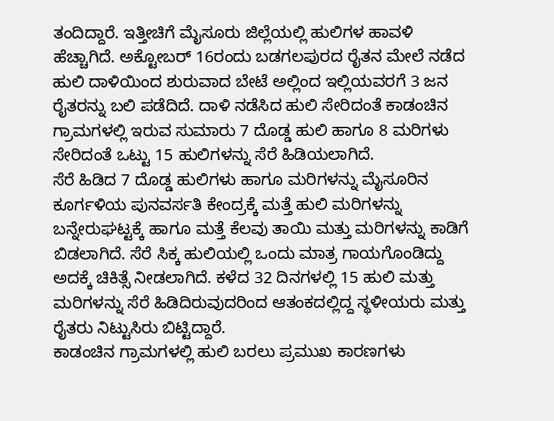ತಂದಿದ್ದಾರೆ. ಇತ್ತೀಚಿಗೆ ಮೈಸೂರು ಜಿಲ್ಲೆಯಲ್ಲಿ ಹುಲಿಗಳ ಹಾವಳಿ ಹೆಚ್ಚಾಗಿದೆ. ಅಕ್ಟೋಬರ್ 16ರಂದು ಬಡಗಲಪುರದ ರೈತನ ಮೇಲೆ ನಡೆದ ಹುಲಿ ದಾಳಿಯಿಂದ ಶುರುವಾದ ಬೇಟೆ ಅಲ್ಲಿಂದ ಇಲ್ಲಿಯವರಗೆ 3 ಜನ ರೈತರನ್ನು ಬಲಿ ಪಡೆದಿದೆ. ದಾಳಿ ನಡೆಸಿದ ಹುಲಿ ಸೇರಿದಂತೆ ಕಾಡಂಚಿನ ಗ್ರಾಮಗಳಲ್ಲಿ ಇರುವ ಸುಮಾರು 7 ದೊಡ್ಡ ಹುಲಿ ಹಾಗೂ 8 ಮರಿಗಳು ಸೇರಿದಂತೆ ಒಟ್ಟು 15 ಹುಲಿಗಳನ್ನು ಸೆರೆ ಹಿಡಿಯಲಾಗಿದೆ.
ಸೆರೆ ಹಿಡಿದ 7 ದೊಡ್ಡ ಹುಲಿಗಳು ಹಾಗೂ ಮರಿಗಳನ್ನು ಮೈಸೂರಿನ ಕೂರ್ಗಳಿಯ ಪುನವರ್ಸತಿ ಕೇಂದ್ರಕ್ಕೆ ಮತ್ತೆ ಹುಲಿ ಮರಿಗಳನ್ನು ಬನ್ನೇರುಘಟ್ಟಕ್ಕೆ ಹಾಗೂ ಮತ್ತೆ ಕೆಲವು ತಾಯಿ ಮತ್ತು ಮರಿಗಳನ್ನು ಕಾಡಿಗೆ ಬಿಡಲಾಗಿದೆ. ಸೆರೆ ಸಿಕ್ಕ ಹುಲಿಯಲ್ಲಿ ಒಂದು ಮಾತ್ರ ಗಾಯಗೊಂಡಿದ್ದು ಅದಕ್ಕೆ ಚಿಕಿತ್ಸೆ ನೀಡಲಾಗಿದೆ. ಕಳೆದ 32 ದಿನಗಳಲ್ಲಿ 15 ಹುಲಿ ಮತ್ತು ಮರಿಗಳನ್ನು ಸೆರೆ ಹಿಡಿದಿರುವುದರಿಂದ ಆತಂಕದಲ್ಲಿದ್ದ ಸ್ಥಳೀಯರು ಮತ್ತು ರೈತರು ನಿಟ್ಟುಸಿರು ಬಿಟ್ಟಿದ್ದಾರೆ.
ಕಾಡಂಚಿನ ಗ್ರಾಮಗಳಲ್ಲಿ ಹುಲಿ ಬರಲು ಪ್ರಮುಖ ಕಾರಣಗಳು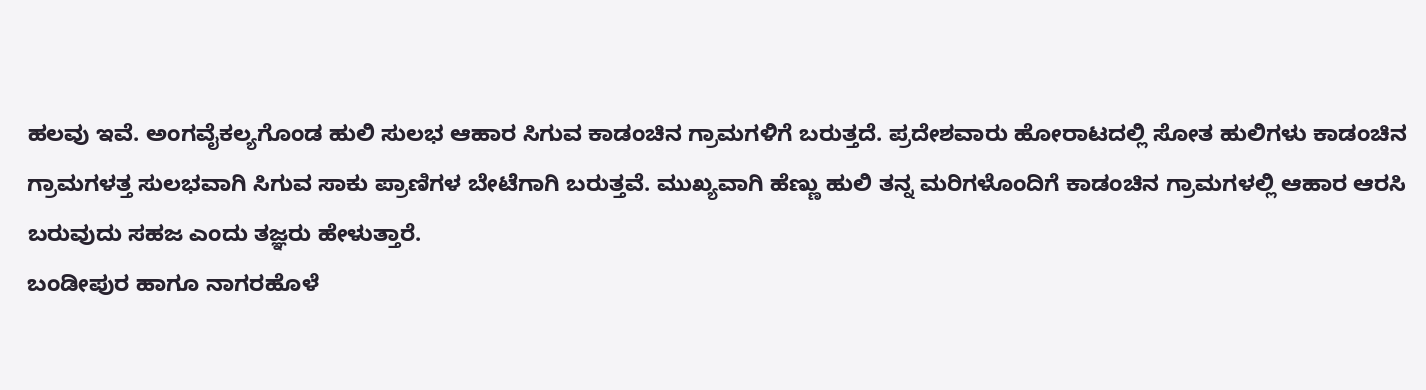ಹಲವು ಇವೆ. ಅಂಗವೈಕಲ್ಯಗೊಂಡ ಹುಲಿ ಸುಲಭ ಆಹಾರ ಸಿಗುವ ಕಾಡಂಚಿನ ಗ್ರಾಮಗಳಿಗೆ ಬರುತ್ತದೆ. ಪ್ರದೇಶವಾರು ಹೋರಾಟದಲ್ಲಿ ಸೋತ ಹುಲಿಗಳು ಕಾಡಂಚಿನ ಗ್ರಾಮಗಳತ್ತ ಸುಲಭವಾಗಿ ಸಿಗುವ ಸಾಕು ಪ್ರಾಣಿಗಳ ಬೇಟೆಗಾಗಿ ಬರುತ್ತವೆ. ಮುಖ್ಯವಾಗಿ ಹೆಣ್ಣು ಹುಲಿ ತನ್ನ ಮರಿಗಳೊಂದಿಗೆ ಕಾಡಂಚಿನ ಗ್ರಾಮಗಳಲ್ಲಿ ಆಹಾರ ಆರಸಿ ಬರುವುದು ಸಹಜ ಎಂದು ತಜ್ಞರು ಹೇಳುತ್ತಾರೆ.
ಬಂಡೀಪುರ ಹಾಗೂ ನಾಗರಹೊಳೆ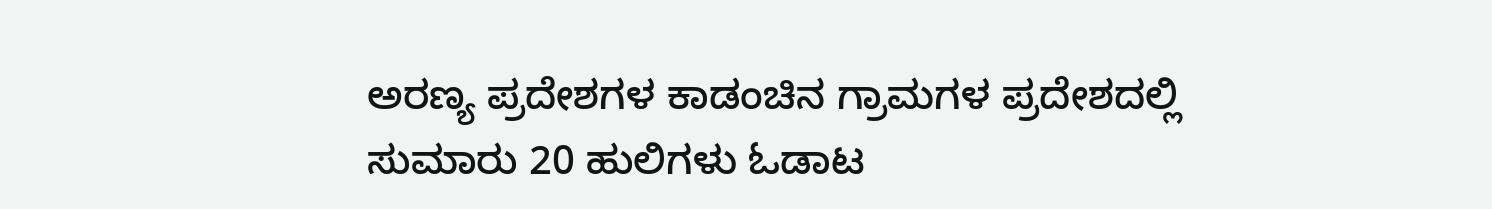ಅರಣ್ಯ ಪ್ರದೇಶಗಳ ಕಾಡಂಚಿನ ಗ್ರಾಮಗಳ ಪ್ರದೇಶದಲ್ಲಿ ಸುಮಾರು 20 ಹುಲಿಗಳು ಓಡಾಟ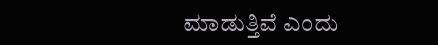ಮಾಡುತ್ತಿವೆ ಎಂದು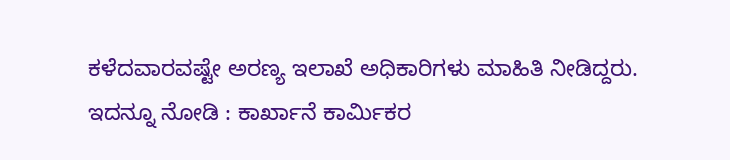ಕಳೆದವಾರವಷ್ಟೇ ಅರಣ್ಯ ಇಲಾಖೆ ಅಧಿಕಾರಿಗಳು ಮಾಹಿತಿ ನೀಡಿದ್ದರು.
ಇದನ್ನೂ ನೋಡಿ : ಕಾರ್ಖಾನೆ ಕಾರ್ಮಿಕರ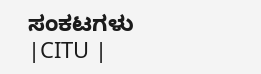ಸಂಕಟಗಳು |CITU |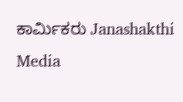ಕಾರ್ಮಿಕರು Janashakthi Media